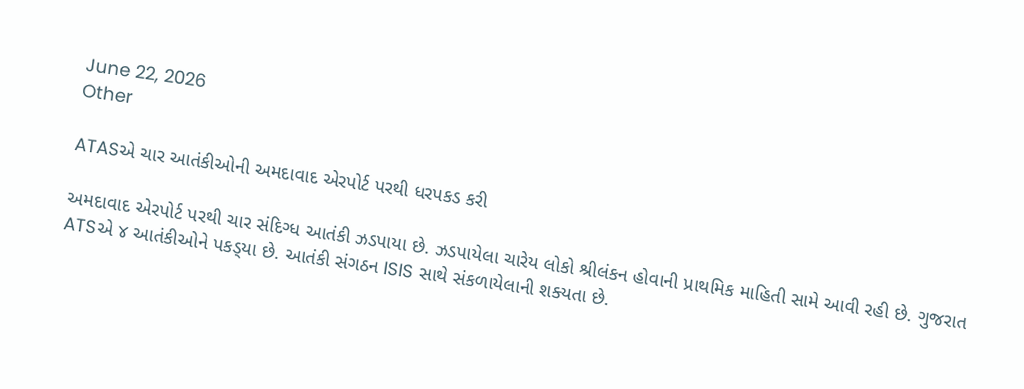June 22, 2026
Other

ATASએ ચાર આતંકીઓની અમદાવાદ એરપોર્ટ પરથી ધરપકડ કરી

અમદાવાદ એરપોર્ટ પરથી ચાર સંદિગ્‍ધ આતંકી ઝડપાયા છે. ઝડપાયેલા ચારેય લોકો શ્રીલંકન હોવાની પ્રાથમિક માહિતી સામે આવી રહી છે. ગુજરાત ATSએ ૪ આતંકીઓને પકડ્‍યા છે. આતંકી સંગઠન ISIS સાથે સંકળાયેલાની શક્‍યતા છે.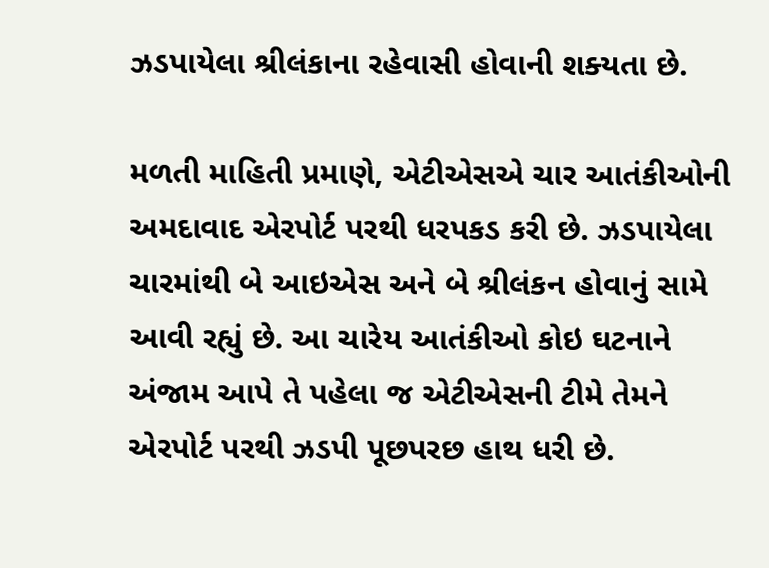ઝડપાયેલા શ્રીલંકાના રહેવાસી હોવાની શક્‍યતા છે.

મળતી માહિતી પ્રમાણે, એટીએસએ ચાર આતંકીઓની અમદાવાદ એરપોર્ટ પરથી ધરપકડ કરી છે. ઝડપાયેલા ચારમાંથી બે આઇએસ અને બે શ્રીલંકન હોવાનું સામે આવી રહ્યું છે. આ ચારેય આતંકીઓ કોઇ ઘટનાને અંજામ આપે તે પહેલા જ એટીએસની ટીમે તેમને એરપોર્ટ પરથી ઝડપી પૂછપરછ હાથ ધરી છે.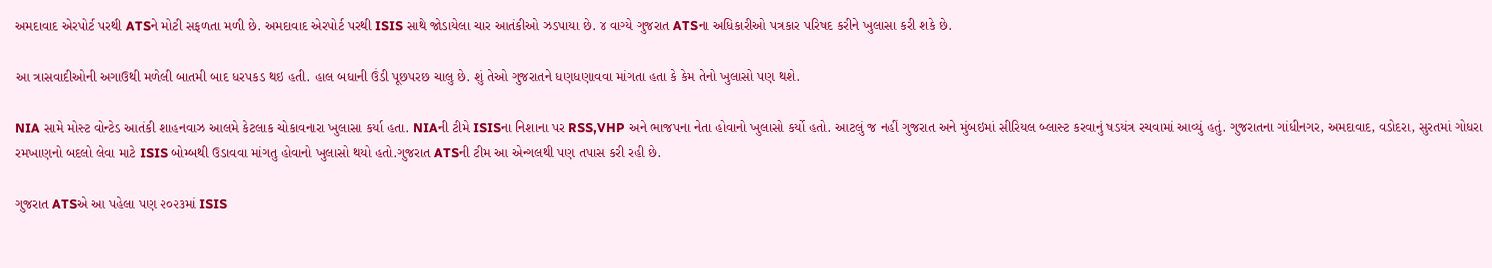અમદાવાદ એરપોર્ટ પરથી ATSને મોટી સફળતા મળી છે. અમદાવાદ એરપોર્ટ પરથી ISIS સાથે જોડાયેલા ચાર આતંકીઓ ઝડપાયા છે. ૪ વાગ્‍યે ગુજરાત ATSના અધિકારીઓ પત્રકાર પરિષદ કરીને ખુલાસા કરી શકે છે.

આ ત્રાસવાદીઓની અગાઉથી મળેલી બાતમી બાદ ધરપકડ થઇ હતી. હાલ બધાની ઉંડી પૂછપરછ ચાલુ છે. શું તેઓ ગુજરાતને ધણધણાવવા માંગતા હતા કે કેમ તેનો ખુલાસો પણ થશે.

NIA સામે મોસ્‍ટ વોન્‍ટેડ આતંકી શાહનવાઝ આલમે કેટલાક ચોકાવનારા ખુલાસા કર્યા હતા. NIAની ટીમે ISISના નિશાના પર RSS,VHP અને ભાજપના નેતા હોવાનો ખુલાસો કર્યો હતો. આટલું જ નહીં ગુજરાત અને મુંબઇમાં સીરિયલ બ્‍લાસ્‍ટ કરવાનું ષડયંત્ર રચવામાં આવ્‍યું હતું. ગુજરાતના ગાંધીનગર, અમદાવાદ, વડોદરા, સુરતમાં ગોધરા રમખાણનો બદલો લેવા માટે ISIS બોમ્‍બથી ઉડાવવા માંગતુ હોવાનો ખુલાસો થયો હતો.ગુજરાત ATSની ટીમ આ એન્‍ગલથી પણ તપાસ કરી રહી છે.

ગુજરાત ATSએ આ પહેલા પણ ૨૦૨૩માં ISIS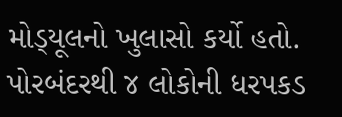મોડ્‍યૂલનો ખુલાસો કર્યો હતો. પોરબંદરથી ૪ લોકોની ધરપકડ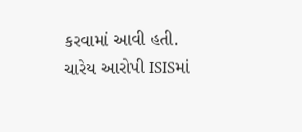કરવામાં આવી હતી. ચારેય આરોપી ISISમાં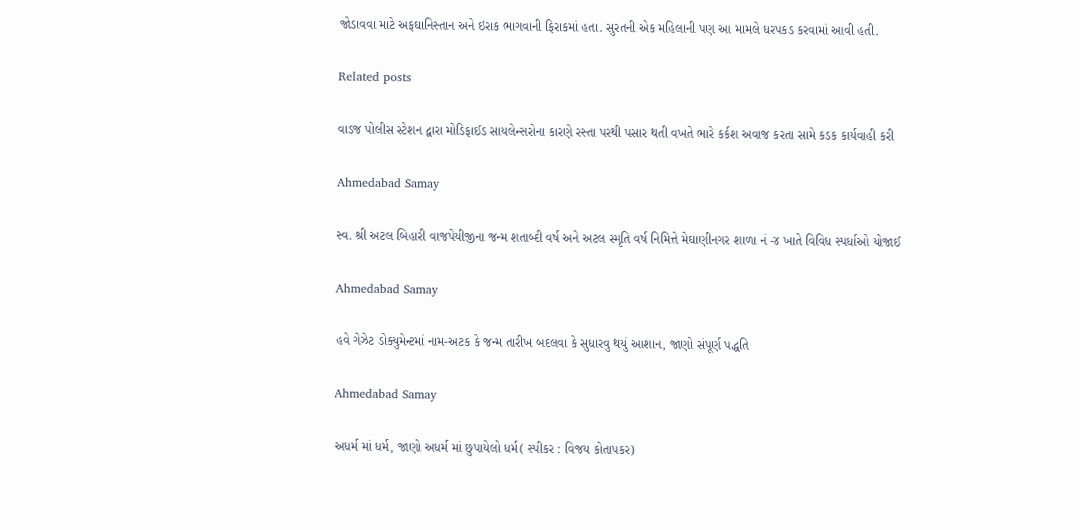જોડાવવા માટે અફઘાનિસ્‍તાન અને ઇરાક ભાગવાની ફિરાકમાં હતા. સુરતની એક મહિલાની પણ આ મામલે ધરપકડ કરવામાં આવી હતી.

Related posts

વાડજ પોલીસ સ્ટેશન દ્વારા મોડિફાઈડ સાયલેન્સરોના કારણે રસ્તા પરથી પસાર થતી વખતે ભારે કર્કશ અવાજ કરતા સામે કડક કાર્યવાહી કરી

Ahmedabad Samay

સ્વ. શ્રી અટલ બિહારી વાજપેયીજીના જન્મ શતાબ્દી વર્ષ અને અટલ સ્મૃતિ વર્ષ નિમિત્તે મેઘાણીનગર શાળા નં -૪ ખાતે વિવિધ સ્પર્ધાઓ યોજાઈ

Ahmedabad Samay

હવે ગેઝેટ ડોક્યુમેન્ટમાં નામ-અટક કે જન્મ તારીખ બદલવા કે સુધારવુ થયું આશાન, જાણો સંપૂર્ણ પદ્ધતિ

Ahmedabad Samay

અધર્મ માં ધર્મ, જાણો અધર્મ માં છુપાયેલો ધર્મ( સ્પીકર : વિજય કોતાપકર)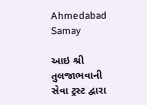Ahmedabad Samay

આઇ શ્રી તુલજાભવાની સેવા ટ્રસ્ટ દ્વારા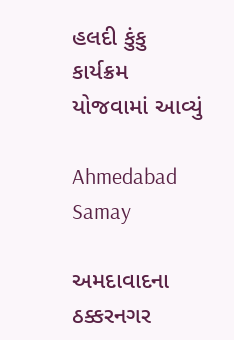હલદી કુંકુ કાર્યક્રમ યોજવામાં આવ્યું

Ahmedabad Samay

અમદાવાદના ઠક્કરનગર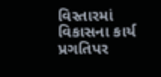વિસ્તારમાં વિકાસના કાર્ય પ્રગતિપર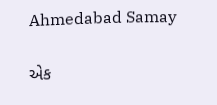Ahmedabad Samay

એક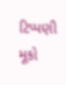ટિપ્પણી મૂકો